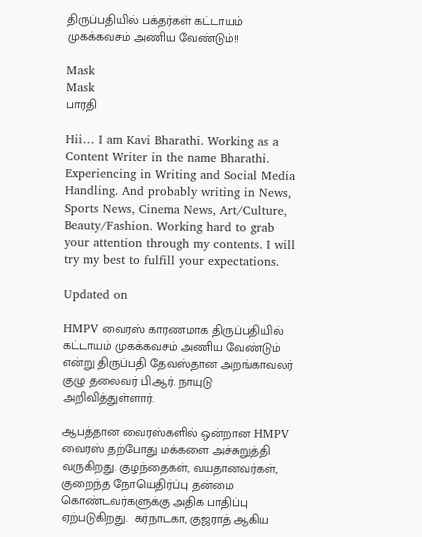திருப்பதியில் பக்தர்கள் கட்டாயம் முகக்கவசம் அணிய வேண்டும்!!

Mask
Mask
பாரதி

Hii… I am Kavi Bharathi. Working as a Content Writer in the name Bharathi. Experiencing in Writing and Social Media Handling. And probably writing in News, Sports News, Cinema News, Art/Culture, Beauty/Fashion. Working hard to grab your attention through my contents. I will try my best to fulfill your expectations.

Updated on

HMPV வைரஸ் காரணமாக திருப்பதியில் கட்டாயம் முகக்கவசம் அணிய வேண்டும் என்று திருப்பதி தேவஸ்தான அறங்காவலர் குழு தலைவர் பி.ஆர். நாயுடு அறிவித்துள்ளார்.

ஆபத்தான வைரஸ்களில் ஒன்றான HMPV வைரஸ் தற்போது மக்களை அச்சுறுத்தி வருகிறது. குழந்தைகள், வயதானவர்கள், குறைந்த நோயெதிர்ப்பு தன்மை கொண்டவர்களுக்கு அதிக பாதிப்பு ஏற்படுகிறது.  கர்நாடகா, குஜராத் ஆகிய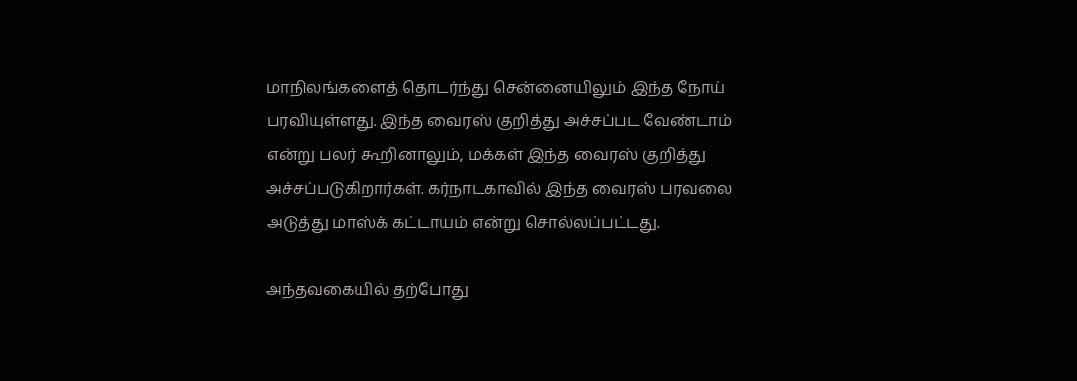மாநிலங்களைத் தொடர்ந்து சென்னையிலும் இந்த நோய் பரவியுள்ளது. இந்த வைரஸ் குறித்து அச்சப்பட வேண்டாம் என்று பலர் கூறினாலும், மக்கள் இந்த வைரஸ் குறித்து அச்சப்படுகிறார்கள். கர்நாடகாவில் இந்த வைரஸ் பரவலை அடுத்து மாஸ்க் கட்டாயம் என்று சொல்லப்பட்டது.

அந்தவகையில் தற்போது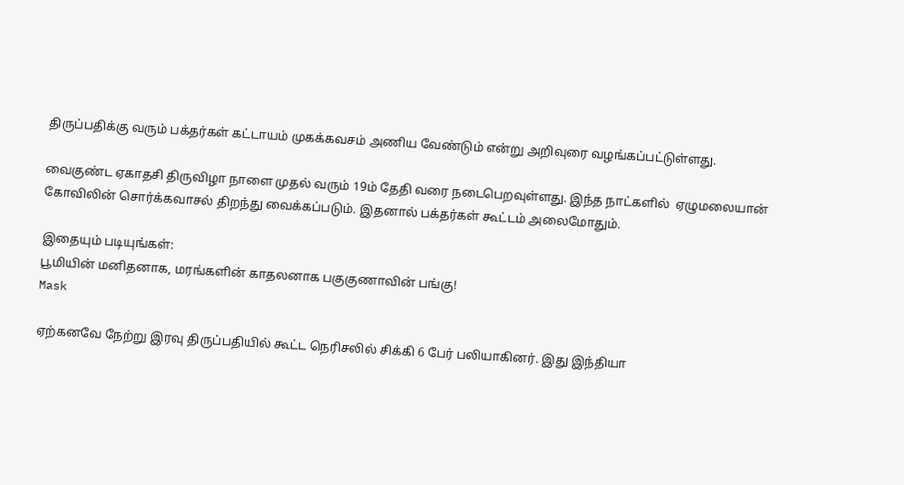திருப்பதிக்கு வரும் பக்தர்கள் கட்டாயம் முகக்கவசம் அணிய வேண்டும் என்று அறிவுரை வழங்கப்பட்டுள்ளது.

வைகுண்ட ஏகாதசி திருவிழா நாளை முதல் வரும் 19ம் தேதி வரை நடைபெறவுள்ளது. இந்த நாட்களில்  ஏழுமலையான் கோவிலின் சொர்க்கவாசல் திறந்து வைக்கப்படும். இதனால் பக்தர்கள் கூட்டம் அலைமோதும்.

இதையும் படியுங்கள்:
பூமியின் மனிதனாக, மரங்களின் காதலனாக பகுகுணாவின் பங்கு!
Mask

ஏற்கனவே நேற்று இரவு திருப்பதியில் கூட்ட நெரிசலில் சிக்கி 6 பேர் பலியாகினர். இது இந்தியா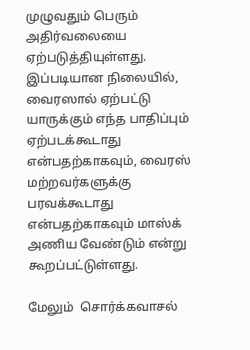முழுவதும் பெரும் அதிர்வலையை ஏற்படுத்தியுள்ளது. இப்படியான நிலையில், வைரஸால் ஏற்பட்டு யாருக்கும் எந்த பாதிப்பும் ஏற்படக்கூடாது என்பதற்காகவும், வைரஸ் மற்றவர்களுக்கு பரவக்கூடாது என்பதற்காகவும் மாஸ்க் அணிய வேண்டும் என்று கூறப்பட்டுள்ளது.

மேலும்  சொர்க்கவாசல்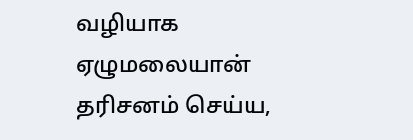வழியாக ஏழுமலையான் தரிசனம் செய்ய,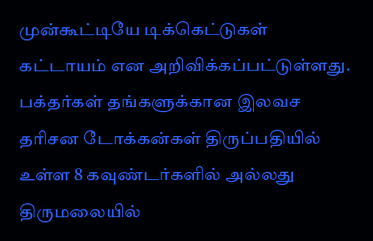முன்கூட்டியே டிக்கெட்டுகள் கட்டாயம் என அறிவிக்கப்பட்டுள்ளது. பக்தர்கள் தங்களுக்கான இலவச தரிசன டோக்கன்கள் திருப்பதியில் உள்ள 8 கவுண்டர்களில் அல்லது திருமலையில்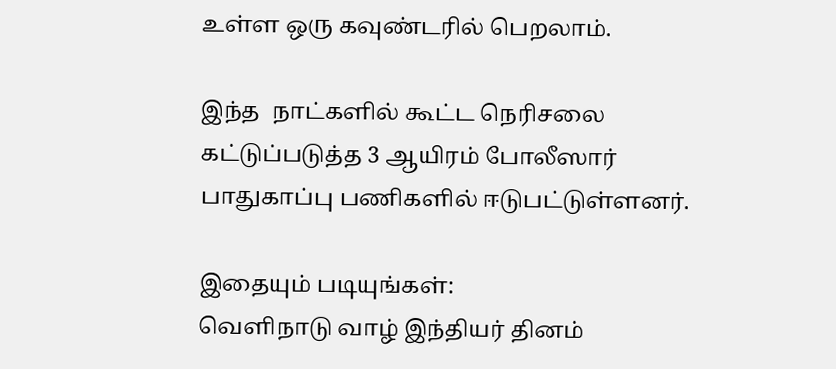உள்ள ஒரு கவுண்டரில் பெறலாம்.

இந்த  நாட்களில் கூட்ட நெரிசலை கட்டுப்படுத்த 3 ஆயிரம் போலீஸார் பாதுகாப்பு பணிகளில் ஈடுபட்டுள்ளனர்.

இதையும் படியுங்கள்:
வெளிநாடு வாழ் இந்தியர் தினம்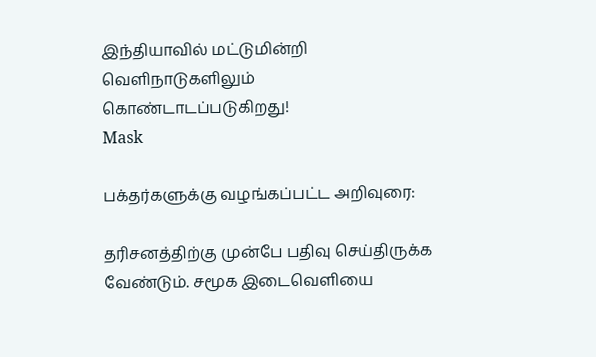இந்தியாவில் மட்டுமின்றி வெளிநாடுகளிலும் கொண்டாடப்படுகிறது!
Mask

பக்தர்களுக்கு வழங்கப்பட்ட அறிவுரை:

தரிசனத்திற்கு முன்பே பதிவு செய்திருக்க வேண்டும். சமூக இடைவெளியை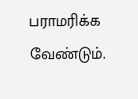பராமரிக்க வேண்டும்.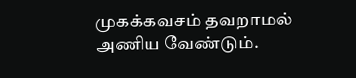முகக்கவசம் தவறாமல் அணிய வேண்டும்.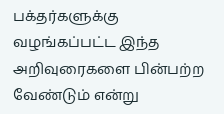பக்தர்களுக்கு வழங்கப்பட்ட இந்த அறிவுரைகளை பின்பற்ற வேண்டும் என்று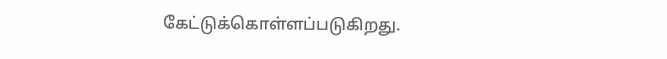கேட்டுக்கொள்ளப்படுகிறது.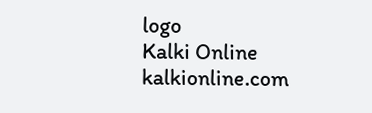logo
Kalki Online
kalkionline.com